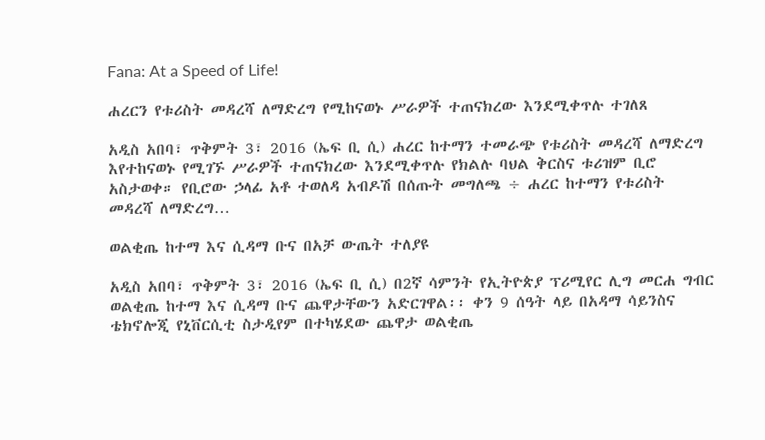Fana: At a Speed of Life!

ሐረርን የቱሪስት መዳረሻ ለማድረግ የሚከናወኑ ሥራዎች ተጠናክረው እንደሚቀጥሉ ተገለጸ

አዲስ አበባ፣ ጥቅምት 3፣ 2016 (ኤፍ ቢ ሲ) ሐረር ከተማን ተመራጭ የቱሪስት መዳረሻ ለማድረግ እየተከናወኑ የሚገኙ ሥራዎች ተጠናክረው እንደሚቀጥሉ የክልሉ ባህል ቅርስና ቱሪዝም ቢሮ አስታወቀ። የቢሮው ኃላፊ አቶ ተወለዳ አብዶሽ በሰጡት መግለጫ ÷ ሐረር ከተማን የቱሪስት መዳረሻ ለማድረግ…

ወልቂጤ ከተማ እና ሲዳማ ቡና በአቻ ውጤት ተለያዩ

አዲስ አበባ፣ ጥቅምት 3፣ 2016 (ኤፍ ቢ ሲ) በ2ኛ ሳምንት የኢትዮጵያ ፕሪሚየር ሊግ መርሐ ግብር ወልቂጤ ከተማ እና ሲዳማ ቡና ጨዋታቸውን አድርገዋል፡፡ ቀን 9 ሰዓት ላይ በአዳማ ሳይንስና ቴክኖሎጂ የኒቨርሲቲ ስታዲየም በተካሄደው ጨዋታ ወልቂጤ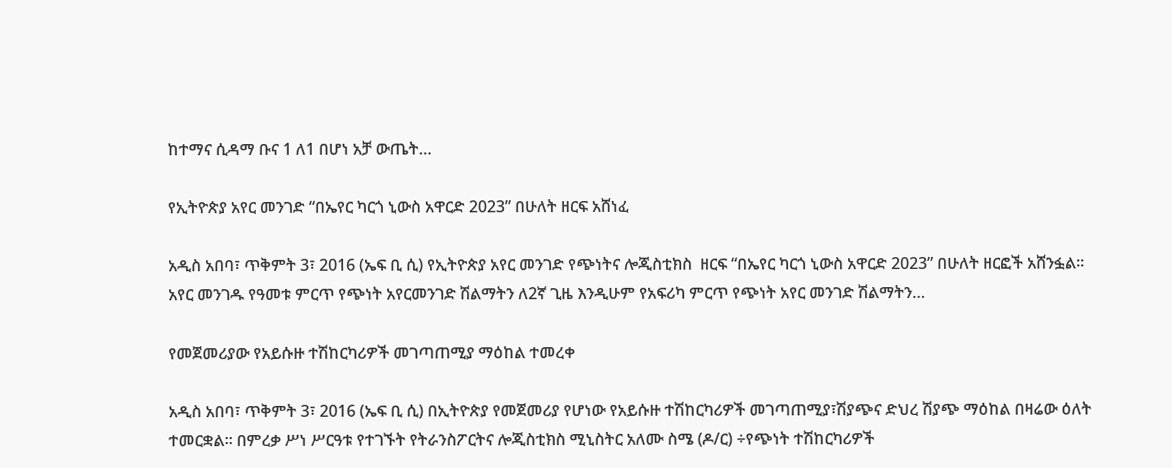ከተማና ሲዳማ ቡና 1 ለ1 በሆነ አቻ ውጤት…

የኢትዮጵያ አየር መንገድ “በኤየር ካርጎ ኒውስ አዋርድ 2023” በሁለት ዘርፍ አሸነፈ

አዲስ አበባ፣ ጥቅምት 3፣ 2016 (ኤፍ ቢ ሲ) የኢትዮጵያ አየር መንገድ የጭነትና ሎጂስቲክስ  ዘርፍ “በኤየር ካርጎ ኒውስ አዋርድ 2023” በሁለት ዘርፎች አሸንፏል፡፡ አየር መንገዱ የዓመቱ ምርጥ የጭነት አየርመንገድ ሽልማትን ለ2ኛ ጊዜ እንዲሁም የአፍሪካ ምርጥ የጭነት አየር መንገድ ሽልማትን…

የመጀመሪያው የአይሱዙ ተሽከርካሪዎች መገጣጠሚያ ማዕከል ተመረቀ

አዲስ አበባ፣ ጥቅምት 3፣ 2016 (ኤፍ ቢ ሲ) በኢትዮጵያ የመጀመሪያ የሆነው የአይሱዙ ተሽከርካሪዎች መገጣጠሚያ፣ሽያጭና ድህረ ሽያጭ ማዕከል በዛሬው ዕለት ተመርቋል። በምረቃ ሥነ ሥርዓቱ የተገኙት የትራንስፖርትና ሎጂስቲክስ ሚኒስትር አለሙ ስሜ (ዶ/ር) ÷የጭነት ተሽከርካሪዎች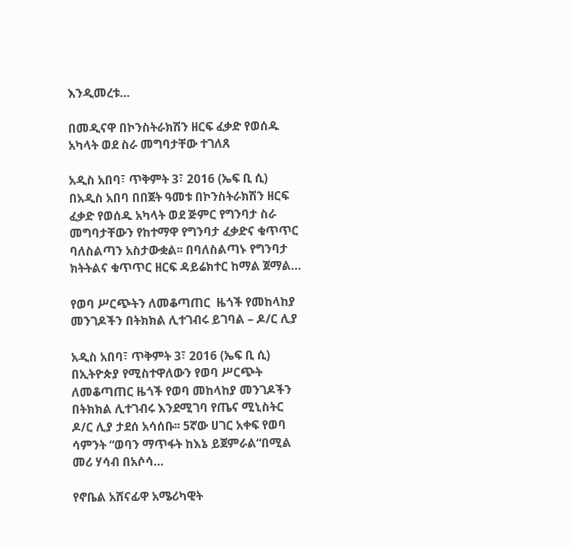እንዲመረቱ…

በመዲናዋ በኮንስትራክሽን ዘርፍ ፈቃድ የወሰዱ አካላት ወደ ስራ መግባታቸው ተገለጸ

አዲስ አበባ፣ ጥቅምት 3፣ 2016 (ኤፍ ቢ ሲ) በአዲስ አበባ በበጀት ዓመቱ በኮንስትራክሽን ዘርፍ ፈቃድ የወሰዱ አካላት ወደ ጅምር የግንባታ ስራ መግባታቸውን የከተማዋ የግንባታ ፈቃድና ቁጥጥር ባለስልጣን አስታውቋል፡፡ በባለስልጣኑ የግንባታ ክትትልና ቁጥጥር ዘርፍ ዳይሬክተር ከማል ጀማል…

የወባ ሥርጭትን ለመቆጣጠር  ዜጎች የመከላከያ መንገዶችን በትክክል ሊተገብሩ ይገባል – ዶ/ር ሊያ

አዲስ አበባ፣ ጥቅምት 3፣ 2016 (ኤፍ ቢ ሲ) በኢትዮጵያ የሚስተዋለውን የወባ ሥርጭት ለመቆጣጠር ዜጎች የወባ መከላከያ መንገዶችን በትክክል ሊተገብሩ እንደሚገባ የጤና ሚኒስትር ዶ/ር ሊያ ታደሰ አሳሰቡ፡፡ 5ኛው ሀገር አቀፍ የወባ ሳምንት “ወባን ማጥፋት ከእኔ ይጀምራል“በሚል መሪ ሃሳብ በአሶሳ…

የኖቤል አሸናፊዋ አሜሪካዊት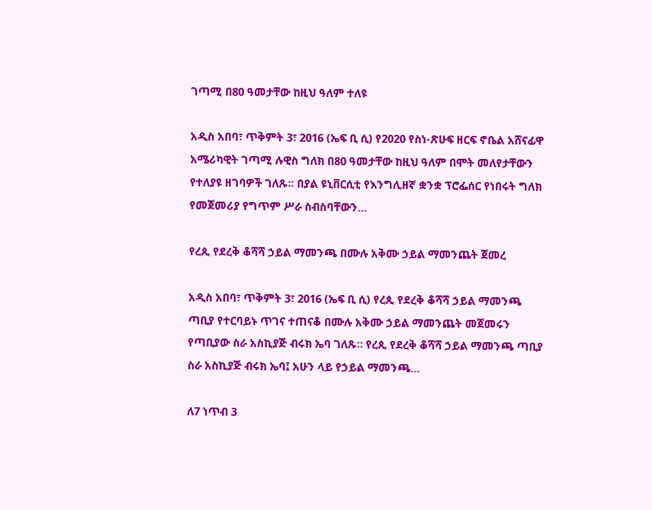ገጣሚ በ80 ዓመታቸው ከዚህ ዓለም ተለዩ

አዲስ አበባ፣ ጥቅምት 3፣ 2016 (ኤፍ ቢ ሲ) የ2020 የስነ-ጽሁፍ ዘርፍ ኖቤል አሸናፊዋ አሜሪካዊት ገጣሚ ሉዊስ ግለክ በ80 ዓመታቸው ከዚህ ዓለም በሞት መለየታቸውን የተለያዩ ዘገባዎች ገለጹ። በያል ዩኒቨርሲቲ የእንግሊዘኛ ቋንቋ ፕሮፌሰር የነበሩት ግለክ የመጀመሪያ የግጥም ሥራ ስብስባቸውን…

የረጲ የደረቅ ቆሻሻ ኃይል ማመንጫ በሙሉ አቅሙ ኃይል ማመንጨት ጀመረ

አዲስ አበባ፣ ጥቅምት 3፣ 2016 (ኤፍ ቢ ሲ) የረጲ የደረቅ ቆሻሻ ኃይል ማመንጫ ጣቢያ የተርባይኑ ጥገና ተጠናቆ በሙሉ አቅሙ ኃይል ማመንጨት መጀመሩን የጣቢያው ስራ አስኪያጅ ብሩክ ኤባ ገለጹ። የረጲ የደረቅ ቆሻሻ ኃይል ማመንጫ ጣቢያ ስራ አስኪያጅ ብሩክ ኤባ፤ አሁን ላይ የኃይል ማመንጫ…

ለ7 ነጥብ 3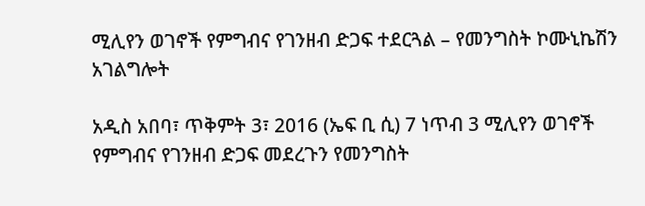ሚሊየን ወገኖች የምግብና የገንዘብ ድጋፍ ተደርጓል – የመንግስት ኮሙኒኬሽን አገልግሎት

አዲስ አበባ፣ ጥቅምት 3፣ 2016 (ኤፍ ቢ ሲ) 7 ነጥብ 3 ሚሊየን ወገኖች የምግብና የገንዘብ ድጋፍ መደረጉን የመንግስት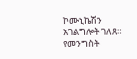ኮሙኒኬሽን አገልግሎት ገለጸ። የመንግስት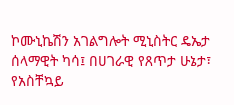ኮሙኒኬሽን አገልግሎት ሚኒስትር ዴኤታ ሰላማዊት ካሳ፤ በሀገራዊ የጸጥታ ሁኔታ፣ የአስቸኳይ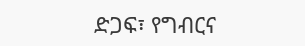ድጋፍ፣ የግብርና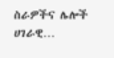ስራዎችና ሌሎች ሀገራዊ…